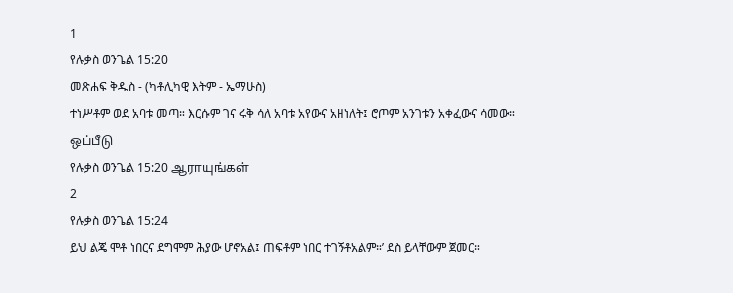1
የሉቃስ ወንጌል 15:20
መጽሐፍ ቅዱስ - (ካቶሊካዊ እትም - ኤማሁስ)
ተነሥቶም ወደ አባቱ መጣ። እርሱም ገና ሩቅ ሳለ አባቱ አየውና አዘነለት፤ ሮጦም አንገቱን አቀፈውና ሳመው።
ஒப்பீடு
የሉቃስ ወንጌል 15:20 ஆராயுங்கள்
2
የሉቃስ ወንጌል 15:24
ይህ ልጄ ሞቶ ነበርና ደግሞም ሕያው ሆኖአል፤ ጠፍቶም ነበር ተገኝቶአልም።’ ደስ ይላቸውም ጀመር።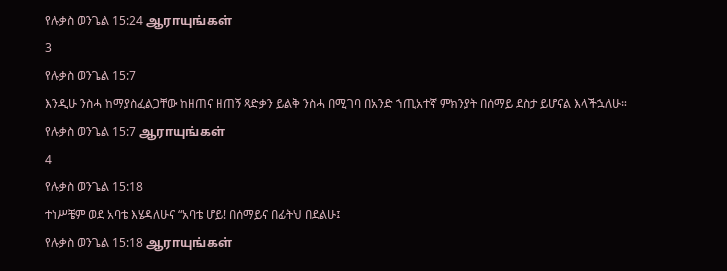የሉቃስ ወንጌል 15:24 ஆராயுங்கள்
3
የሉቃስ ወንጌል 15:7
እንዲሁ ንስሓ ከማያስፈልጋቸው ከዘጠና ዘጠኝ ጻድቃን ይልቅ ንስሓ በሚገባ በአንድ ኀጢአተኛ ምክንያት በሰማይ ደስታ ይሆናል እላችኋለሁ።
የሉቃስ ወንጌል 15:7 ஆராயுங்கள்
4
የሉቃስ ወንጌል 15:18
ተነሥቼም ወደ አባቴ እሄዳለሁና “አባቴ ሆይ! በሰማይና በፊትህ በደልሁ፤
የሉቃስ ወንጌል 15:18 ஆராயுங்கள்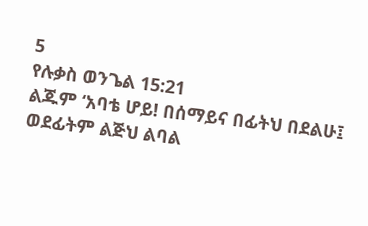5
የሉቃስ ወንጌል 15:21
ልጁም ‘አባቴ ሆይ! በሰማይና በፊትህ በደልሁ፤ ወደፊትም ልጅህ ልባል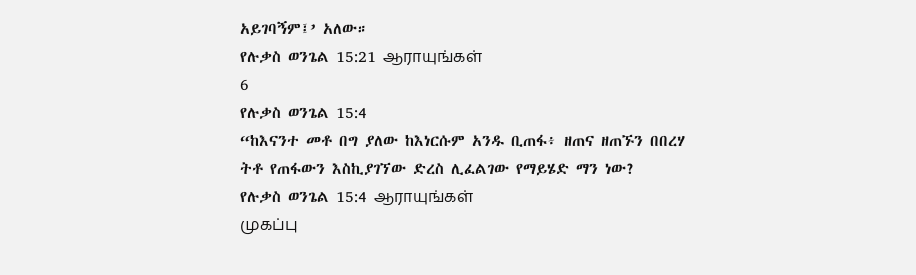አይገባኝም፤’ አለው።
የሉቃስ ወንጌል 15:21 ஆராயுங்கள்
6
የሉቃስ ወንጌል 15:4
“ከእናንተ መቶ በግ ያለው ከእነርሱም አንዱ ቢጠፋ፥ ዘጠና ዘጠኙን በበረሃ ትቶ የጠፋውን እስኪያገኘው ድረስ ሊፈልገው የማይሄድ ማን ነው?
የሉቃስ ወንጌል 15:4 ஆராயுங்கள்
முகப்பு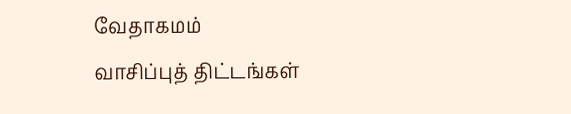வேதாகமம்
வாசிப்புத் திட்டங்கள்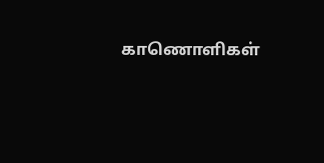காணொளிகள்